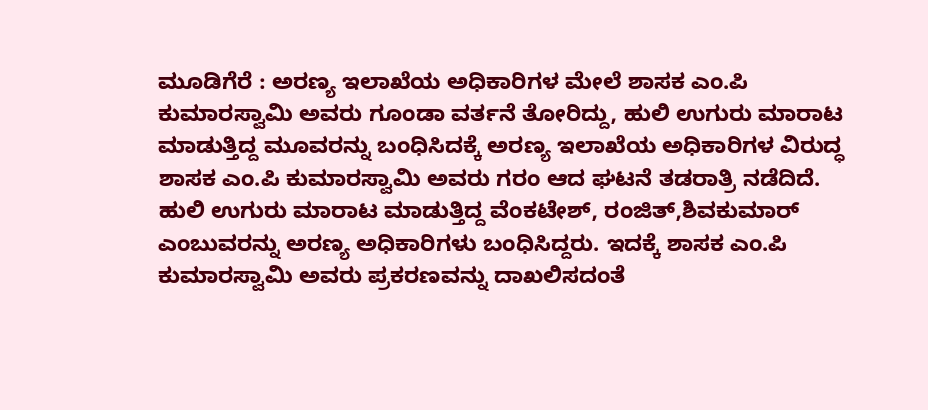ಮೂಡಿಗೆರೆ : ಅರಣ್ಯ ಇಲಾಖೆಯ ಅಧಿಕಾರಿಗಳ ಮೇಲೆ ಶಾಸಕ ಎಂ.ಪಿ ಕುಮಾರಸ್ವಾಮಿ ಅವರು ಗೂಂಡಾ ವರ್ತನೆ ತೋರಿದ್ದು, ಹುಲಿ ಉಗುರು ಮಾರಾಟ ಮಾಡುತ್ತಿದ್ದ ಮೂವರನ್ನು ಬಂಧಿಸಿದಕ್ಕೆ ಅರಣ್ಯ ಇಲಾಖೆಯ ಅಧಿಕಾರಿಗಳ ವಿರುದ್ಧ ಶಾಸಕ ಎಂ.ಪಿ ಕುಮಾರಸ್ವಾಮಿ ಅವರು ಗರಂ ಆದ ಘಟನೆ ತಡರಾತ್ರಿ ನಡೆದಿದೆ. ಹುಲಿ ಉಗುರು ಮಾರಾಟ ಮಾಡುತ್ತಿದ್ದ ವೆಂಕಟೇಶ್, ರಂಜಿತ್,ಶಿವಕುಮಾರ್ ಎಂಬುವರನ್ನು ಅರಣ್ಯ ಅಧಿಕಾರಿಗಳು ಬಂಧಿಸಿದ್ದರು. ಇದಕ್ಕೆ ಶಾಸಕ ಎಂ.ಪಿ ಕುಮಾರಸ್ವಾಮಿ ಅವರು ಪ್ರಕರಣವನ್ನು ದಾಖಲಿಸದಂತೆ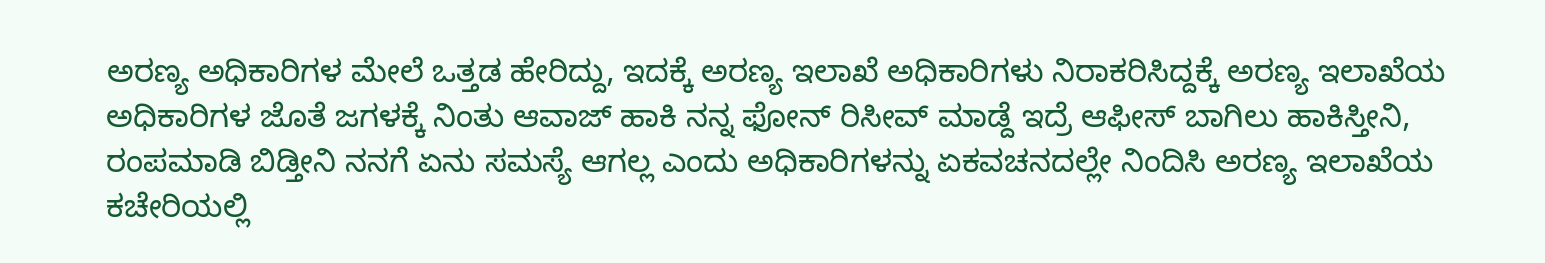ಅರಣ್ಯ ಅಧಿಕಾರಿಗಳ ಮೇಲೆ ಒತ್ತಡ ಹೇರಿದ್ದು, ಇದಕ್ಕೆ ಅರಣ್ಯ ಇಲಾಖೆ ಅಧಿಕಾರಿಗಳು ನಿರಾಕರಿಸಿದ್ದಕ್ಕೆ ಅರಣ್ಯ ಇಲಾಖೆಯ ಅಧಿಕಾರಿಗಳ ಜೊತೆ ಜಗಳಕ್ಕೆ ನಿಂತು ಆವಾಜ್ ಹಾಕಿ ನನ್ನ ಫೋನ್ ರಿಸೀವ್ ಮಾಡ್ದೆ ಇದ್ರೆ ಆಫೀಸ್ ಬಾಗಿಲು ಹಾಕಿಸ್ತೀನಿ, ರಂಪಮಾಡಿ ಬಿಡ್ತೀನಿ ನನಗೆ ಏನು ಸಮಸ್ಯೆ ಆಗಲ್ಲ ಎಂದು ಅಧಿಕಾರಿಗಳನ್ನು ಏಕವಚನದಲ್ಲೇ ನಿಂದಿಸಿ ಅರಣ್ಯ ಇಲಾಖೆಯ ಕಚೇರಿಯಲ್ಲಿ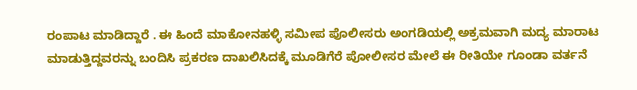ರಂಪಾಟ ಮಾಡಿದ್ದಾರೆ . ಈ ಹಿಂದೆ ಮಾಕೋನಹಳ್ಳಿ ಸಮೀಪ ಪೊಲೀಸರು ಅಂಗಡಿಯಲ್ಲಿ ಅಕ್ರಮವಾಗಿ ಮದ್ಯ ಮಾರಾಟ ಮಾಡುತ್ತಿದ್ದವರನ್ನು ಬಂದಿಸಿ ಪ್ರಕರಣ ದಾಖಲಿಸಿದಕ್ಕೆ ಮೂಡಿಗೆರೆ ಪೋಲೀಸರ ಮೇಲೆ ಈ ರೀತಿಯೇ ಗೂಂಡಾ ವರ್ತನೆ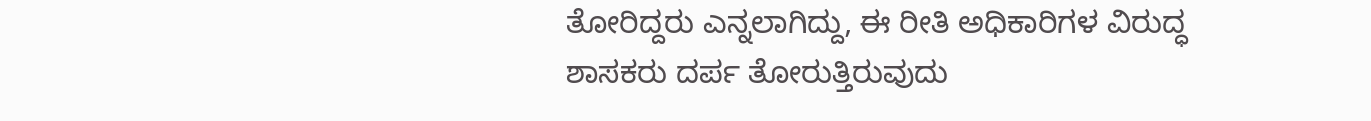ತೋರಿದ್ದರು ಎನ್ನಲಾಗಿದ್ದು, ಈ ರೀತಿ ಅಧಿಕಾರಿಗಳ ವಿರುದ್ಧ ಶಾಸಕರು ದರ್ಪ ತೋರುತ್ತಿರುವುದು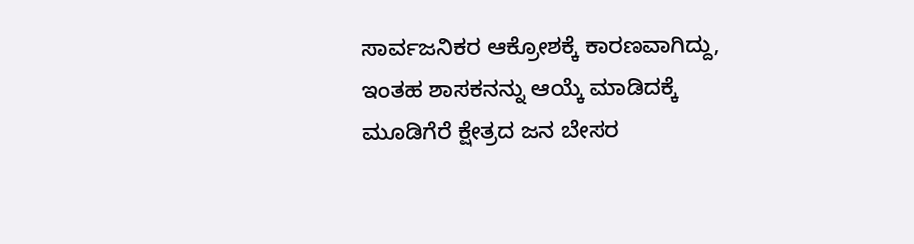ಸಾರ್ವಜನಿಕರ ಆಕ್ರೋಶಕ್ಕೆ ಕಾರಣವಾಗಿದ್ದು, ಇಂತಹ ಶಾಸಕನನ್ನು ಆಯ್ಕೆ ಮಾಡಿದಕ್ಕೆ ಮೂಡಿಗೆರೆ ಕ್ಷೇತ್ರದ ಜನ ಬೇಸರ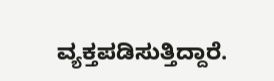ವ್ಯಕ್ತಪಡಿಸುತ್ತಿದ್ದಾರೆ.